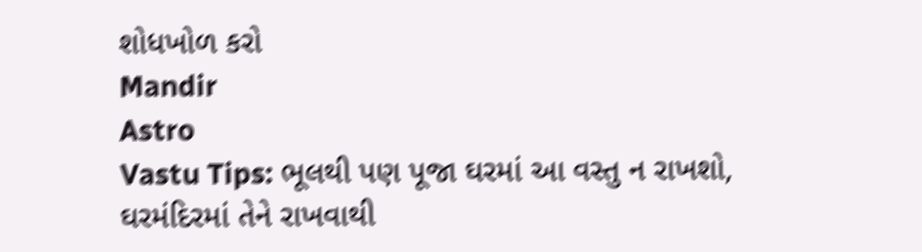શોધખોળ કરો
Mandir
Astro
Vastu Tips: ભૂલથી પણ પૂજા ઘરમાં આ વસ્તુ ન રાખશો, ઘરમંદિરમાં તેને રાખવાથી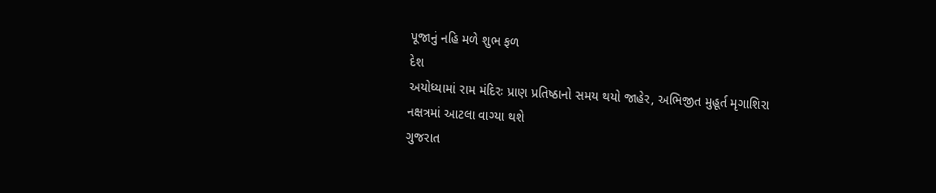પૂજાનું નહિ મળે શુભ ફળ
દેશ
અયોધ્યામાં રામ મંદિરઃ પ્રાણ પ્રતિષ્ઠાનો સમય થયો જાહેર, અભિજીત મુહૂર્ત મૃગાશિરા નક્ષત્રમાં આટલા વાગ્યા થશે
ગુજરાત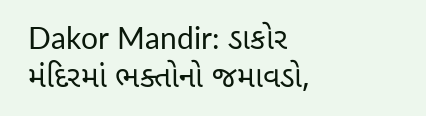Dakor Mandir: ડાકોર મંદિરમાં ભક્તોનો જમાવડો,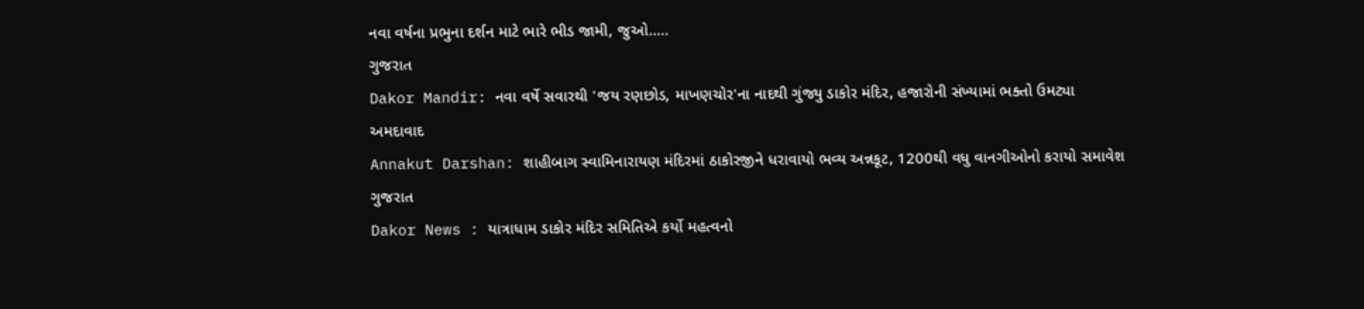નવા વર્ષના પ્રભુના દર્શન માટે ભારે ભીડ જામી, જુઓ.....
ગુજરાત
Dakor Mandir: નવા વર્ષે સવારથી 'જય રણછોડ, માખણચોર'ના નાદથી ગુંજ્યુ ડાકોર મંદિર, હજારોની સંખ્યામાં ભક્તો ઉમટ્યા
અમદાવાદ
Annakut Darshan: શાહીબાગ સ્વામિનારાયણ મંદિરમાં ઠાકોરજીને ધરાવાયો ભવ્ય અન્નકૂટ, 1200થી વધુ વાનગીઓનો કરાયો સમાવેશ
ગુજરાત
Dakor News : યાત્રાધામ ડાકોર મંદિર સમિતિએ કર્યો મહત્વનો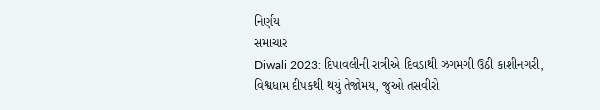નિર્ણય
સમાચાર
Diwali 2023: દિપાવલીની રાત્રીએ દિવડાથી ઝગમગી ઉઠી કાશીનગરી, વિશ્વધામ દીપકથી થયું તેજોમય, જુઓ તસવીરો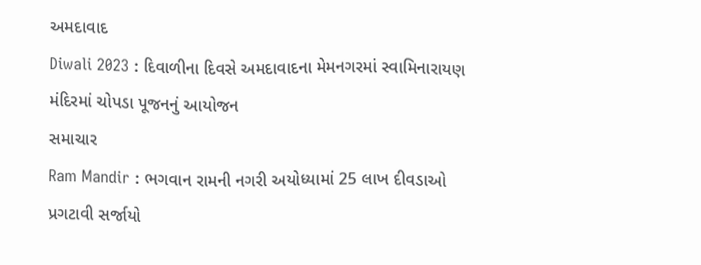અમદાવાદ
Diwali 2023 : દિવાળીના દિવસે અમદાવાદના મેમનગરમાં સ્વામિનારાયણ મંદિરમાં ચોપડા પૂજનનું આયોજન
સમાચાર
Ram Mandir : ભગવાન રામની નગરી અયોધ્યામાં 25 લાખ દીવડાઓ પ્રગટાવી સર્જાયો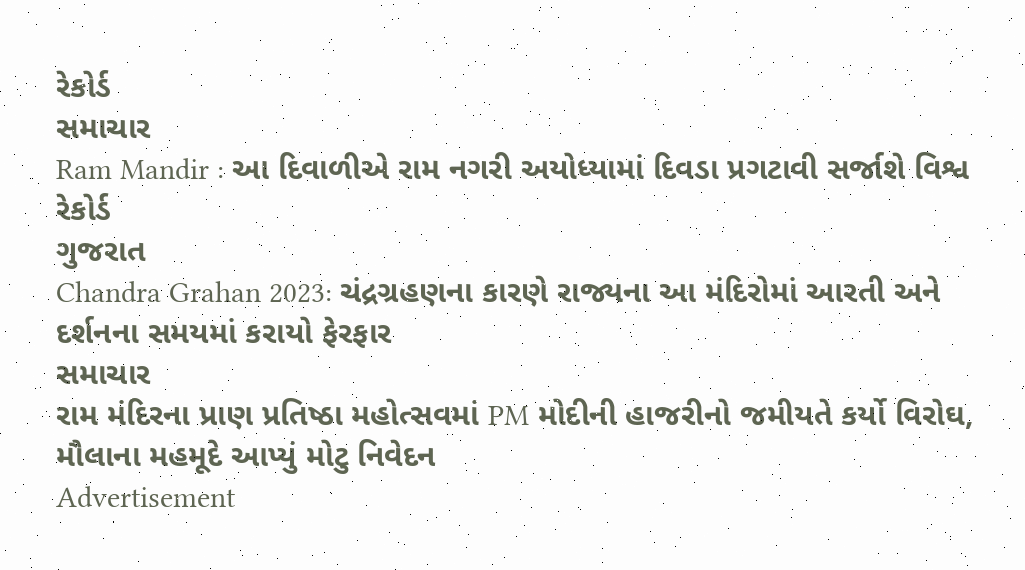રેકોર્ડ
સમાચાર
Ram Mandir : આ દિવાળીએ રામ નગરી અયોધ્યામાં દિવડા પ્રગટાવી સર્જાશે વિશ્વ રેકોર્ડ
ગુજરાત
Chandra Grahan 2023: ચંદ્રગ્રહણના કારણે રાજ્યના આ મંદિરોમાં આરતી અને દર્શનના સમયમાં કરાયો ફેરફાર
સમાચાર
રામ મંદિરના પ્રાણ પ્રતિષ્ઠા મહોત્સવમાં PM મોદીની હાજરીનો જમીયતે કર્યો વિરોઘ, મૌલાના મહમૂદે આપ્યું મોટુ નિવેદન
Advertisement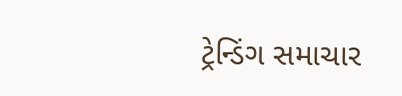ટ્રેન્ડિંગ સમાચાર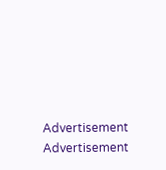Advertisement
Advertisement